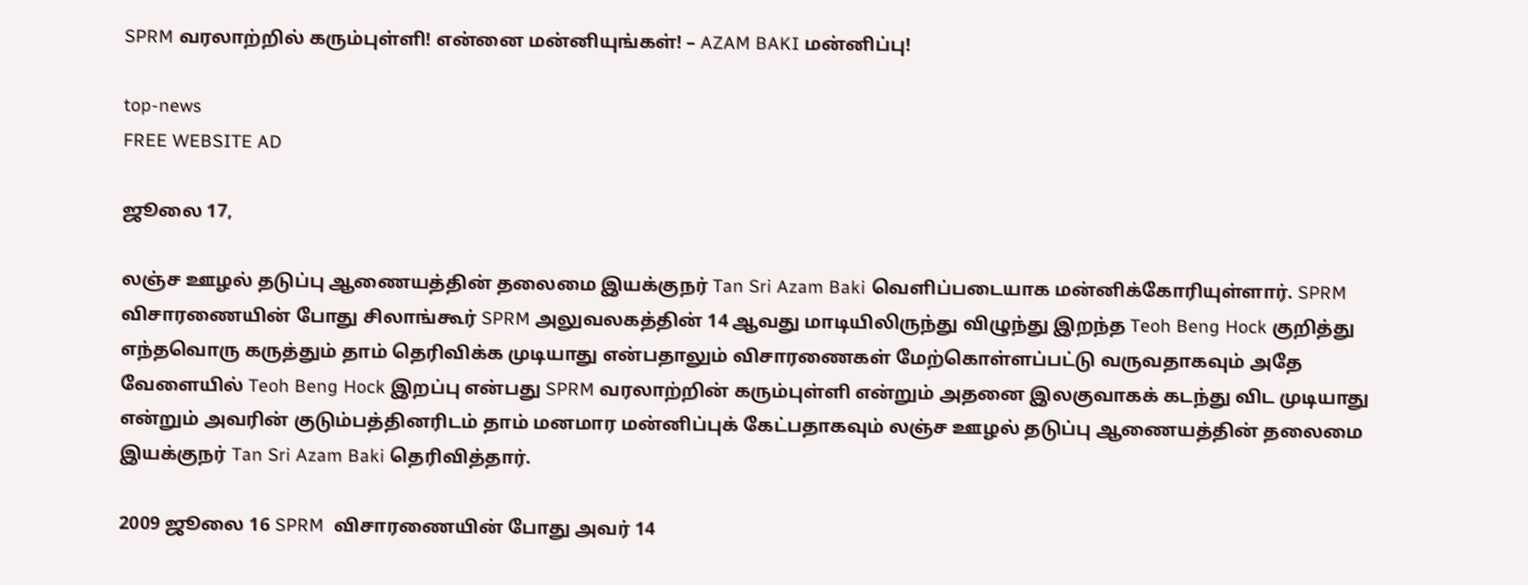SPRM வரலாற்றில் கரும்புள்ளி! என்னை மன்னியுங்கள்! – AZAM BAKI மன்னிப்பு!

top-news
FREE WEBSITE AD

ஜூலை 17,

லஞ்ச ஊழல் தடுப்பு ஆணையத்தின் தலைமை இயக்குநர் Tan Sri Azam Baki வெளிப்படையாக மன்னிக்கோரியுள்ளார். SPRM விசாரணையின் போது சிலாங்கூர் SPRM அலுவலகத்தின் 14 ஆவது மாடியிலிருந்து விழுந்து இறந்த Teoh Beng Hock குறித்து எந்தவொரு கருத்தும் தாம் தெரிவிக்க முடியாது என்பதாலும் விசாரணைகள் மேற்கொள்ளப்பட்டு வருவதாகவும் அதே வேளையில் Teoh Beng Hock இறப்பு என்பது SPRM வரலாற்றின் கரும்புள்ளி என்றும் அதனை இலகுவாகக் கடந்து விட முடியாது என்றும் அவரின் குடும்பத்தினரிடம் தாம் மனமார மன்னிப்புக் கேட்பதாகவும் லஞ்ச ஊழல் தடுப்பு ஆணையத்தின் தலைமை இயக்குநர் Tan Sri Azam Baki தெரிவித்தார்.

2009 ஜூலை 16 SPRM  விசாரணையின் போது அவர் 14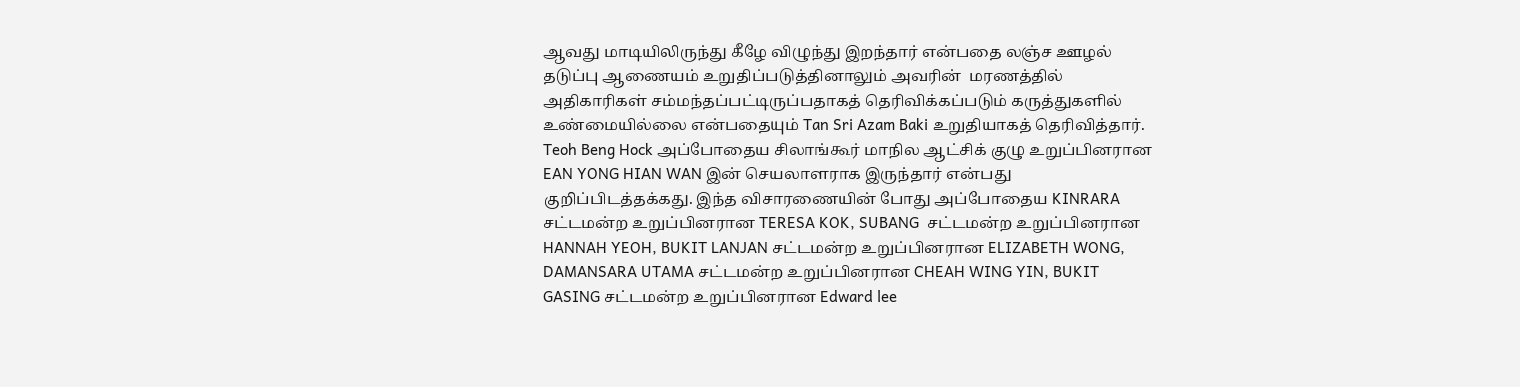ஆவது மாடியிலிருந்து கீழே விழுந்து இறந்தார் என்பதை லஞ்ச ஊழல் தடுப்பு ஆணையம் உறுதிப்படுத்தினாலும் அவரின்  மரணத்தில் அதிகாரிகள் சம்மந்தப்பட்டிருப்பதாகத் தெரிவிக்கப்படும் கருத்துகளில் உண்மையில்லை என்பதையும் Tan Sri Azam Baki உறுதியாகத் தெரிவித்தார். Teoh Beng Hock அப்போதைய சிலாங்கூர் மாநில ஆட்சிக் குழு உறுப்பினரான EAN YONG HIAN WAN இன் செயலாளராக இருந்தார் என்பது குறிப்பிடத்தக்கது. இந்த விசாரணையின் போது அப்போதைய KINRARA சட்டமன்ற உறுப்பினரான TERESA KOK, SUBANG  சட்டமன்ற உறுப்பினரான HANNAH YEOH, BUKIT LANJAN சட்டமன்ற உறுப்பினரான ELIZABETH WONG, DAMANSARA UTAMA சட்டமன்ற உறுப்பினரான CHEAH WING YIN, BUKIT GASING சட்டமன்ற உறுப்பினரான Edward lee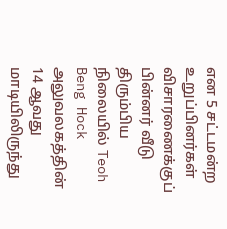என 5 சட்டமன்ற உறுப்பினர்கள் விசாரணைக்குப் பின்னர் வீடு திரும்பிய நிலையில் Teoh Beng Hock அலுவலகத்தின் 14 ஆவது மாடியிலிருந்து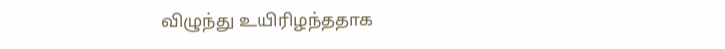விழுந்து உயிரிழந்ததாக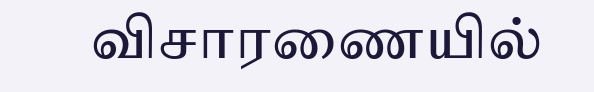விசாரணையில்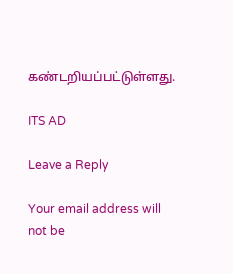கண்டறியப்பட்டுள்ளது.

ITS AD

Leave a Reply

Your email address will not be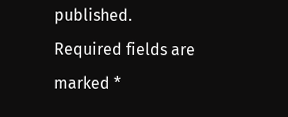published. Required fields are marked *